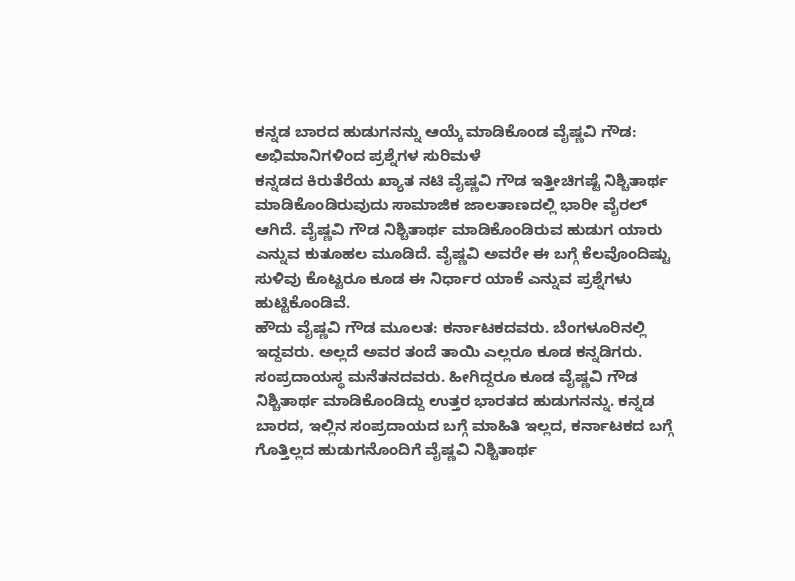ಕನ್ನಡ ಬಾರದ ಹುಡುಗನನ್ನು ಆಯ್ಕೆ ಮಾಡಿಕೊಂಡ ವೈಷ್ಣವಿ ಗೌಡ: ಅಭಿಮಾನಿಗಳಿಂದ ಪ್ರಶ್ನೆಗಳ ಸುರಿಮಳೆ
ಕನ್ನಡದ ಕಿರುತೆರೆಯ ಖ್ಯಾತ ನಟಿ ವೈಷ್ಣವಿ ಗೌಡ ಇತ್ತೀಚಿಗಷ್ಟೆ ನಿಶ್ಚಿತಾರ್ಥ ಮಾಡಿಕೊಂಡಿರುವುದು ಸಾಮಾಜಿಕ ಜಾಲತಾಣದಲ್ಲಿ ಭಾರೀ ವೈರಲ್ ಆಗಿದೆ. ವೈಷ್ಣವಿ ಗೌಡ ನಿಶ್ಚಿತಾರ್ಥ ಮಾಡಿಕೊಂಡಿರುವ ಹುಡುಗ ಯಾರು ಎನ್ನುವ ಕುತೂಹಲ ಮೂಡಿದೆ. ವೈಷ್ಣವಿ ಅವರೇ ಈ ಬಗ್ಗೆ ಕೆಲವೊಂದಿಷ್ಟು ಸುಳಿವು ಕೊಟ್ಟರೂ ಕೂಡ ಈ ನಿರ್ಧಾರ ಯಾಕೆ ಎನ್ನುವ ಪ್ರಶ್ನೆಗಳು ಹುಟ್ಟಿಕೊಂಡಿವೆ.
ಹೌದು ವೈಷ್ಣವಿ ಗೌಡ ಮೂಲತ: ಕರ್ನಾಟಕದವರು. ಬೆಂಗಳೂರಿನಲ್ಲಿ ಇದ್ದವರು. ಅಲ್ಲದೆ ಅವರ ತಂದೆ ತಾಯಿ ಎಲ್ಲರೂ ಕೂಡ ಕನ್ನಡಿಗರು. ಸಂಪ್ರದಾಯಸ್ಥ ಮನೆತನದವರು. ಹೀಗಿದ್ದರೂ ಕೂಡ ವೈಷ್ಣವಿ ಗೌಡ ನಿಶ್ಚಿತಾರ್ಥ ಮಾಡಿಕೊಂಡಿದ್ದು ಉತ್ತರ ಭಾರತದ ಹುಡುಗನನ್ನು. ಕನ್ನಡ ಬಾರದ, ಇಲ್ಲಿನ ಸಂಪ್ರದಾಯದ ಬಗ್ಗೆ ಮಾಹಿತಿ ಇಲ್ಲದ, ಕರ್ನಾಟಕದ ಬಗ್ಗೆ ಗೊತ್ತಿಲ್ಲದ ಹುಡುಗನೊಂದಿಗೆ ವೈಷ್ಣವಿ ನಿಶ್ಚಿತಾರ್ಥ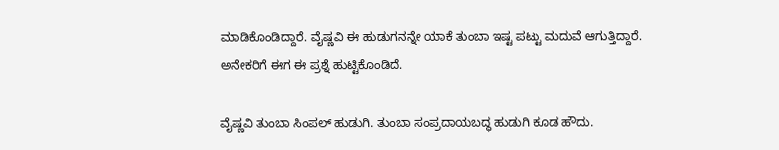ಮಾಡಿಕೊಂಡಿದ್ದಾರೆ. ವೈಷ್ಣವಿ ಈ ಹುಡುಗನನ್ನೇ ಯಾಕೆ ತುಂಬಾ ಇಷ್ಟ ಪಟ್ಟು ಮದುವೆ ಆಗುತ್ತಿದ್ದಾರೆ. ಅನೇಕರಿಗೆ ಈಗ ಈ ಪ್ರಶ್ನೆ ಹುಟ್ಟಿಕೊಂಡಿದೆ.

ವೈಷ್ಣವಿ ತುಂಬಾ ಸಿಂಪಲ್ ಹುಡುಗಿ. ತುಂಬಾ ಸಂಪ್ರದಾಯಬದ್ಧ ಹುಡುಗಿ ಕೂಡ ಹೌದು.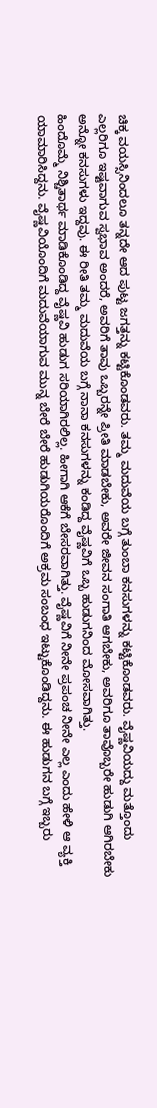ಚಿಕ್ಕ ವಯಸ್ಸಿನಿಂದಲೂ ತನ್ನದೇ ಆದ ಪುಟ್ಟ ಜಗತ್ತನ್ನು ಕಟ್ಟಿಕೊಂಡವರು. ತಮ್ಮ ಮದುವೆಯ ಬಗ್ಗೆ ತುಂಬಾ ಕನಸುಗಳನ್ನು ಕಟ್ಟಿಕೊಂಡವರು. ವೈಷ್ಣವಿಯದ್ದು ಮತ್ತೊಂದು ಎಲ್ಲರಿಗೂ ಇಷ್ಟವಾಗುವ ಸ್ವಭಾವ ಅಂದರೆ, ಅವರಿಗೆ ತಾವು ಒಬ್ಬರನ್ನೇ ಪ್ರೀತಿ ಮಾಡಬೇಕು, ಅವರೇ ಜೀವನ ಸಂಗಾತಿ ಆಗಬೇಕು, ಅವರಿಗೂ ತಾವೊಬ್ಬರೇ ಹುಡುಗಿ ಆಗಿರಬೇಕು ಅನ್ನೋ ಕನಸುಗಳು ಇದ್ದವು. ಈ ರೀತಿ ತಮ್ಮ ಮದುವೆಯ ಬಗ್ಗೆ ನಾನಾ ಕನಸುಗಳನ್ನು ಕಂಡಿದ್ದ ವೈಷ್ಣವಿಗೆ ಒಬ್ಬ ಹುಡುಗನಿಂದ ಮೋಸವಾಗಿತ್ತು.
ಹಿಂದೊಮ್ಮೆ ನಿಶ್ಚಿತಾರ್ಥ ಮಾಡಿಕೊಂಡಿದ್ದ ವೈಷ್ಣವಿ ಹುಡುಗ ಸರಿಯಾಗಿರಲಿಲ್ಲ. ಹೀಗಾಗಿ ಆಕೆಗೆ ಬೇಸರವಾಗಿತ್ತು. ವೈಷ್ಣವಿಗೆ ನೀನೇ ಪ್ರಪಂಚ ನೀನೇ ಎಲ್ಲ ಎಂದು ಹೇಳಿ ಆ ವ್ಯಕ್ತಿ ಯಾಮಾರಿಸಿದ್ದನು. ವೈಷ್ಣವಿಯೊಂದಿಗೆ ಮದುವೆಯಾಗುವ ಮುನ್ನ ಬೇರೆ ಬೇರೆ ಹುಡುಗಿಯರೊಂದಿಗೆ ಅಕ್ರಮ ಸಂಬಂಧ ಇಟ್ಟುಕೊಂಡಿದ್ದನು. ಈ ಹುಡುಗನ ಬಗ್ಗೆ ಇಬ್ಬರು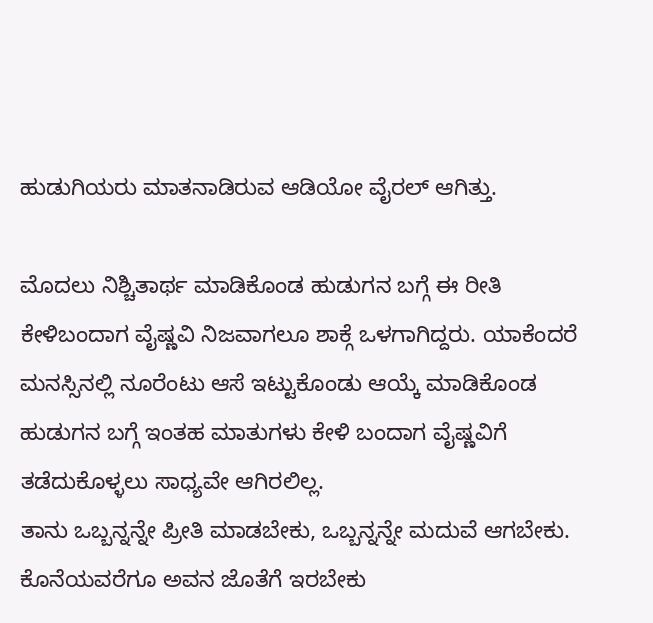ಹುಡುಗಿಯರು ಮಾತನಾಡಿರುವ ಆಡಿಯೋ ವೈರಲ್ ಆಗಿತ್ತು.

ಮೊದಲು ನಿಶ್ಚಿತಾರ್ಥ ಮಾಡಿಕೊಂಡ ಹುಡುಗನ ಬಗ್ಗೆ ಈ ರೀತಿ ಕೇಳಿಬಂದಾಗ ವೈಷ್ಣವಿ ನಿಜವಾಗಲೂ ಶಾಕ್ಗೆ ಒಳಗಾಗಿದ್ದರು. ಯಾಕೆಂದರೆ ಮನಸ್ಸಿನಲ್ಲಿ ನೂರೆಂಟು ಆಸೆ ಇಟ್ಟುಕೊಂಡು ಆಯ್ಕೆ ಮಾಡಿಕೊಂಡ ಹುಡುಗನ ಬಗ್ಗೆ ಇಂತಹ ಮಾತುಗಳು ಕೇಳಿ ಬಂದಾಗ ವೈಷ್ಣವಿಗೆ ತಡೆದುಕೊಳ್ಳಲು ಸಾಧ್ಯವೇ ಆಗಿರಲಿಲ್ಲ.
ತಾನು ಒಬ್ಬನ್ನನ್ನೇ ಪ್ರೀತಿ ಮಾಡಬೇಕು, ಒಬ್ಬನ್ನನ್ನೇ ಮದುವೆ ಆಗಬೇಕು. ಕೊನೆಯವರೆಗೂ ಅವನ ಜೊತೆಗೆ ಇರಬೇಕು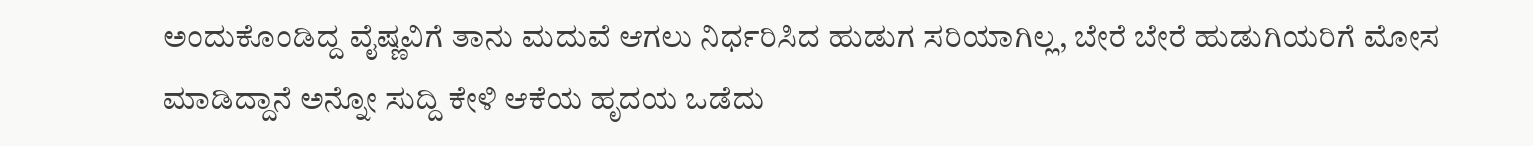ಅಂದುಕೊಂಡಿದ್ದ ವೈಷ್ಣವಿಗೆ ತಾನು ಮದುವೆ ಆಗಲು ನಿರ್ಧರಿಸಿದ ಹುಡುಗ ಸರಿಯಾಗಿಲ್ಲ, ಬೇರೆ ಬೇರೆ ಹುಡುಗಿಯರಿಗೆ ಮೋಸ ಮಾಡಿದ್ದಾನೆ ಅನ್ನೋ ಸುದ್ದಿ ಕೇಳಿ ಆಕೆಯ ಹೃದಯ ಒಡೆದು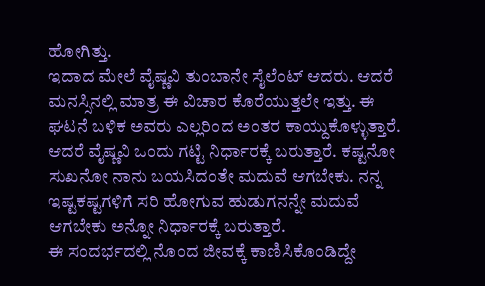ಹೋಗಿತ್ತು.
ಇದಾದ ಮೇಲೆ ವೈಷ್ಣವಿ ತುಂಬಾನೇ ಸೈಲೆಂಟ್ ಆದರು. ಆದರೆ ಮನಸ್ಸಿನಲ್ಲಿ ಮಾತ್ರ ಈ ವಿಚಾರ ಕೊರೆಯುತ್ತಲೇ ಇತ್ತು. ಈ ಘಟನೆ ಬಳಿಕ ಅವರು ಎಲ್ಲರಿಂದ ಅಂತರ ಕಾಯ್ದುಕೊಳ್ಳುತ್ತಾರೆ. ಆದರೆ ವೈಷ್ಣವಿ ಒಂದು ಗಟ್ಟಿ ನಿರ್ಧಾರಕ್ಕೆ ಬರುತ್ತಾರೆ. ಕಷ್ಟನೋ ಸುಖನೋ ನಾನು ಬಯಸಿದಂತೇ ಮದುವೆ ಆಗಬೇಕು. ನನ್ನ ಇಷ್ಟಕಷ್ಟಗಳಿಗೆ ಸರಿ ಹೋಗುವ ಹುಡುಗನನ್ನೇ ಮದುವೆ ಆಗಬೇಕು ಅನ್ನೋ ನಿರ್ಧಾರಕ್ಕೆ ಬರುತ್ತಾರೆ.
ಈ ಸಂದರ್ಭದಲ್ಲಿ ನೊಂದ ಜೀವಕ್ಕೆ ಕಾಣಿಸಿಕೊಂಡಿದ್ದೇ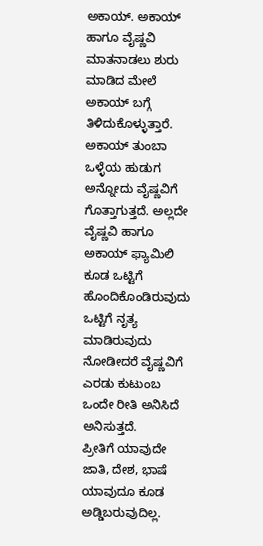ಅಕಾಯ್. ಅಕಾಯ್ ಹಾಗೂ ವೈಷ್ಣವಿ ಮಾತನಾಡಲು ಶುರು ಮಾಡಿದ ಮೇಲೆ ಅಕಾಯ್ ಬಗ್ಗೆ ತಿಳಿದುಕೊಳ್ಳುತ್ತಾರೆ. ಅಕಾಯ್ ತುಂಬಾ ಒಳ್ಳೆಯ ಹುಡುಗ ಅನ್ನೋದು ವೈಷ್ಣವಿಗೆ ಗೊತ್ತಾಗುತ್ತದೆ. ಅಲ್ಲದೇ ವೈಷ್ಣವಿ ಹಾಗೂ ಅಕಾಯ್ ಫ್ಯಾಮಿಲಿ ಕೂಡ ಒಟ್ಟಿಗೆ ಹೊಂದಿಕೊಂಡಿರುವುದು ಒಟ್ಟಿಗೆ ನೃತ್ಯ ಮಾಡಿರುವುದು ನೋಡೀದರೆ ವೈಷ್ಣವಿಗೆ ಎರಡು ಕುಟುಂಬ ಒಂದೇ ರೀತಿ ಅನಿಸಿದೆ ಅನಿಸುತ್ತದೆ.
ಪ್ರೀತಿಗೆ ಯಾವುದೇ ಜಾತಿ, ದೇಶ, ಭಾಷೆ ಯಾವುದೂ ಕೂಡ ಅಡ್ಡಿಬರುವುದಿಲ್ಲ.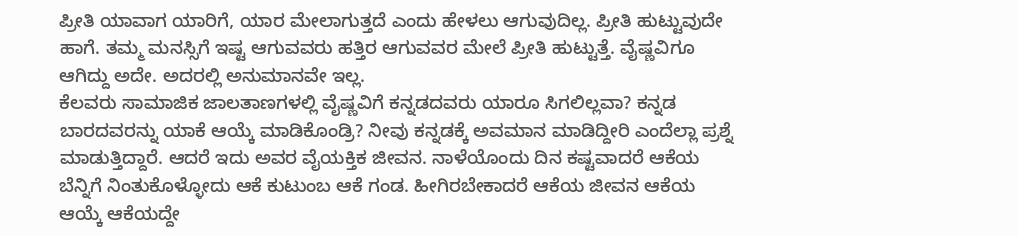ಪ್ರೀತಿ ಯಾವಾಗ ಯಾರಿಗೆ, ಯಾರ ಮೇಲಾಗುತ್ತದೆ ಎಂದು ಹೇಳಲು ಆಗುವುದಿಲ್ಲ. ಪ್ರೀತಿ ಹುಟ್ಟುವುದೇ ಹಾಗೆ. ತಮ್ಮ ಮನಸ್ಸಿಗೆ ಇಷ್ಟ ಆಗುವವರು ಹತ್ತಿರ ಆಗುವವರ ಮೇಲೆ ಪ್ರೀತಿ ಹುಟ್ಟುತ್ತೆ. ವೈಷ್ಣವಿಗೂ ಆಗಿದ್ದು ಅದೇ. ಅದರಲ್ಲಿ ಅನುಮಾನವೇ ಇಲ್ಲ.
ಕೆಲವರು ಸಾಮಾಜಿಕ ಜಾಲತಾಣಗಳಲ್ಲಿ ವೈಷ್ಣವಿಗೆ ಕನ್ನಡದವರು ಯಾರೂ ಸಿಗಲಿಲ್ಲವಾ? ಕನ್ನಡ ಬಾರದವರನ್ನು ಯಾಕೆ ಆಯ್ಕೆ ಮಾಡಿಕೊಂಡ್ರಿ? ನೀವು ಕನ್ನಡಕ್ಕೆ ಅವಮಾನ ಮಾಡಿದ್ದೀರಿ ಎಂದೆಲ್ಲಾ ಪ್ರಶ್ನೆ ಮಾಡುತ್ತಿದ್ದಾರೆ. ಆದರೆ ಇದು ಅವರ ವೈಯಕ್ತಿಕ ಜೀವನ. ನಾಳೆಯೊಂದು ದಿನ ಕಷ್ಟವಾದರೆ ಆಕೆಯ ಬೆನ್ನಿಗೆ ನಿಂತುಕೊಳ್ಳೋದು ಆಕೆ ಕುಟುಂಬ ಆಕೆ ಗಂಡ. ಹೀಗಿರಬೇಕಾದರೆ ಆಕೆಯ ಜೀವನ ಆಕೆಯ ಆಯ್ಕೆ ಆಕೆಯದ್ದೇ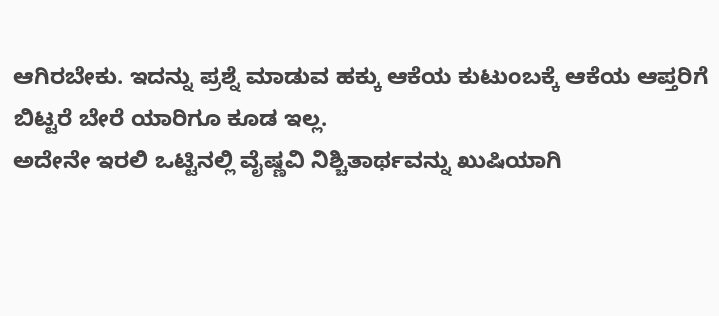ಆಗಿರಬೇಕು. ಇದನ್ನು ಪ್ರಶ್ನೆ ಮಾಡುವ ಹಕ್ಕು ಆಕೆಯ ಕುಟುಂಬಕ್ಕೆ ಆಕೆಯ ಆಪ್ತರಿಗೆ ಬಿಟ್ಟರೆ ಬೇರೆ ಯಾರಿಗೂ ಕೂಡ ಇಲ್ಲ.
ಅದೇನೇ ಇರಲಿ ಒಟ್ಟಿನಲ್ಲಿ ವೈಷ್ಣವಿ ನಿಶ್ಚಿತಾರ್ಥವನ್ನು ಖುಷಿಯಾಗಿ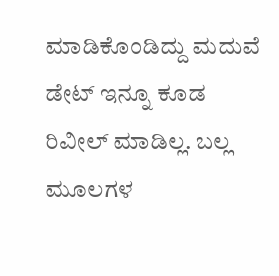ಮಾಡಿಕೊಂಡಿದ್ದು ಮದುವೆ ಡೇಟ್ ಇನ್ನೂ ಕೂಡ ರಿವೀಲ್ ಮಾಡಿಲ್ಲ. ಬಲ್ಲ ಮೂಲಗಳ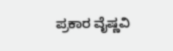ಪ್ರಕಾರ ವೈಷ್ಣವಿ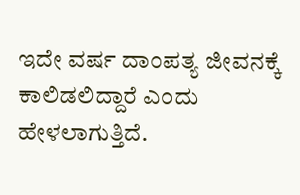ಇದೇ ವರ್ಷ ದಾಂಪತ್ಯ ಜೀವನಕ್ಕೆ ಕಾಲಿಡಲಿದ್ದಾರೆ ಎಂದು ಹೇಳಲಾಗುತ್ತಿದೆ.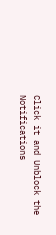Click it and Unblock the Notifications